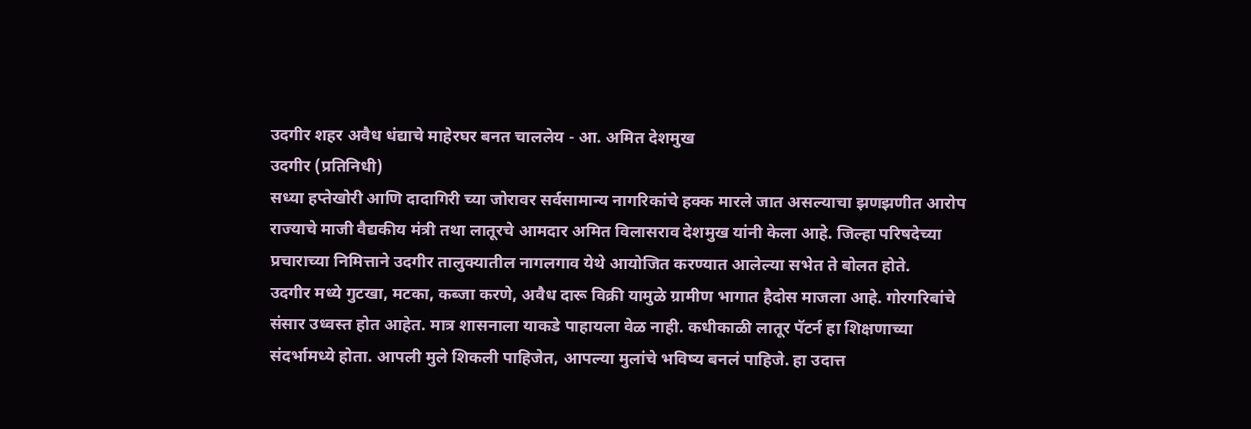उदगीर शहर अवैध धंद्याचे माहेरघर बनत चाललेय - आ. अमित देशमुख
उदगीर (प्रतिनिधी)
सध्या हप्तेखोरी आणि दादागिरी च्या जोरावर सर्वसामान्य नागरिकांचे हक्क मारले जात असल्याचा झणझणीत आरोप राज्याचे माजी वैद्यकीय मंत्री तथा लातूरचे आमदार अमित विलासराव देशमुख यांनी केला आहे. जिल्हा परिषदेच्या प्रचाराच्या निमित्ताने उदगीर तालुक्यातील नागलगाव येथे आयोजित करण्यात आलेल्या सभेत ते बोलत होते.
उदगीर मध्ये गुटखा, मटका, कब्जा करणे, अवैध दारू विक्री यामुळे ग्रामीण भागात हैदोस माजला आहे. गोरगरिबांचे संसार उध्वस्त होत आहेत. मात्र शासनाला याकडे पाहायला वेळ नाही. कधीकाळी लातूर पॅटर्न हा शिक्षणाच्या संदर्भामध्ये होता. आपली मुले शिकली पाहिजेत, आपल्या मुलांचे भविष्य बनलं पाहिजे. हा उदात्त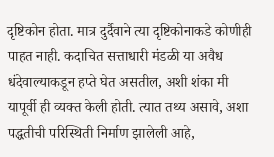दृष्टिकोन होता. मात्र दुर्दैवाने त्या दृष्टिकोनाकडे कोणीही पाहत नाही. कदाचित सत्ताधारी मंडळी या अवैध धंदेवाल्याकडून हप्ते घेत असतील, अशी शंका मी यापूर्वी ही व्यक्त केली होती. त्यात तथ्य असावे, अशा पद्धतीची परिस्थिती निर्माण झालेली आहे,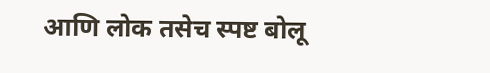आणि लोक तसेच स्पष्ट बोलू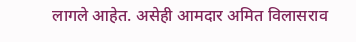लागले आहेत. असेही आमदार अमित विलासराव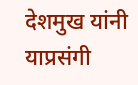देशमुख यांनी याप्रसंगी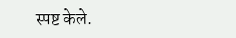स्पष्ट केले.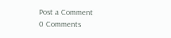Post a Comment
0 Comments